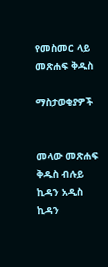የመስመር ላይ መጽሐፍ ቅዱስ

ማስታወቂያዎች


መላው መጽሐፍ ቅዱስ ብሉይ ኪዳን አዲስ ኪዳን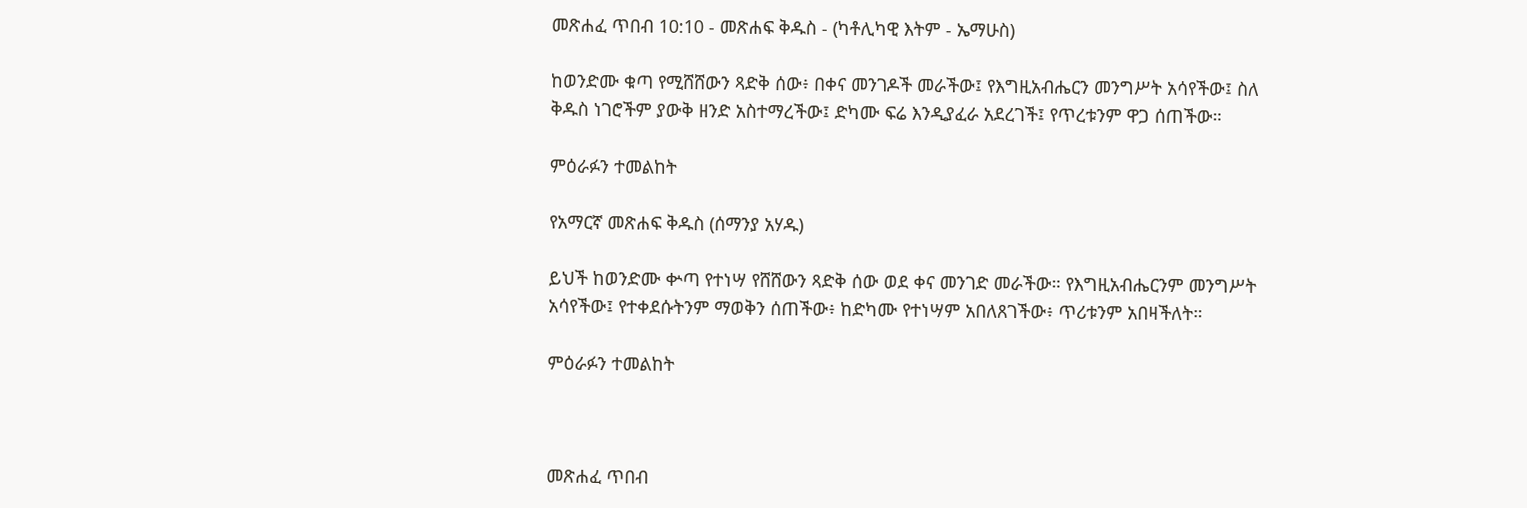መጽሐፈ ጥበብ 10:10 - መጽሐፍ ቅዱስ - (ካቶሊካዊ እትም - ኤማሁስ)

ከወንድሙ ቁጣ የሚሸሸውን ጻድቅ ሰው፥ በቀና መንገዶች መራችው፤ የእግዚአብሔርን መንግሥት አሳየችው፤ ስለ ቅዱስ ነገሮችም ያውቅ ዘንድ አስተማረችው፤ ድካሙ ፍሬ እንዲያፈራ አደረገች፤ የጥረቱንም ዋጋ ሰጠችው።

ምዕራፉን ተመልከት

የአማርኛ መጽሐፍ ቅዱስ (ሰማንያ አሃዱ)

ይህች ከወንድሙ ቍጣ የተነሣ የሸሸውን ጻድቅ ሰው ወደ ቀና መንገድ መራችው። የእግዚአብሔርንም መንግሥት አሳየችው፤ የተቀደሱትንም ማወቅን ሰጠችው፥ ከድካሙ የተነሣም አበለጸገችው፥ ጥሪቱንም አበዛችለት።

ምዕራፉን ተመልከት



መጽሐፈ ጥበብ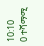10:10
0 ተሻማሚ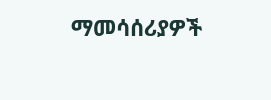ማመሳሰሪያዎች